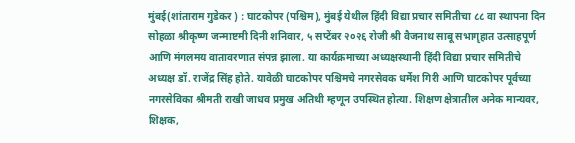मुंबई(शांताराम गुडेकर ) : घाटकोपर (पश्चिम), मुंबई येथील हिंदी विद्या प्रचार समितीचा ८८ वा स्थापना दिन सोहळा श्रीकृष्ण जन्माष्टमी दिनी शनिवार, ५ सप्टेंबर २०२६ रोजी श्री वैजनाथ साबू सभागृहात उत्साहपूर्ण आणि मंगलमय वातावरणात संपन्न झाला. या कार्यक्रमाच्या अध्यक्षस्थानी हिंदी विद्या प्रचार समितीचे अध्यक्ष डॉ. राजेंद्र सिंह होते. यावेळी घाटकोपर पश्चिमचे नगरसेवक धर्मेश गिरी आणि घाटकोपर पूर्वच्या नगरसेविका श्रीमती राखी जाधव प्रमुख अतिथी म्हणून उपस्थित होत्या. शिक्षण क्षेत्रातील अनेक मान्यवर, शिक्षक,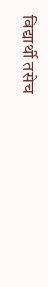विद्यार्थी तसेच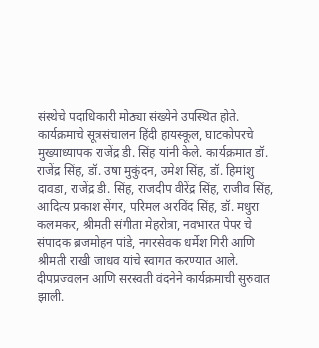संस्थेचे पदाधिकारी मोठ्या संख्येने उपस्थित होते. कार्यक्रमाचे सूत्रसंचालन हिंदी हायस्कूल, घाटकोपरचे मुख्याध्यापक राजेंद्र डी. सिंह यांनी केले. कार्यक्रमात डॉ. राजेंद्र सिंह, डॉ. उषा मुकुंदन, उमेश सिंह, डॉ. हिमांशु दावडा, राजेंद्र डी. सिंह, राजदीप वीरेंद्र सिंह, राजीव सिंह, आदित्य प्रकाश सेंगर, परिमल अरविंद सिंह, डॉ. मधुरा कलमकर, श्रीमती संगीता मेहरोत्रा, नवभारत पेपर चे संपादक ब्रजमोहन पांडे, नगरसेवक धर्मेश गिरी आणि श्रीमती राखी जाधव यांचे स्वागत करण्यात आले. दीपप्रज्वलन आणि सरस्वती वंदनेने कार्यक्रमाची सुरुवात झाली.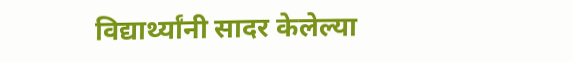विद्यार्थ्यांनी सादर केलेल्या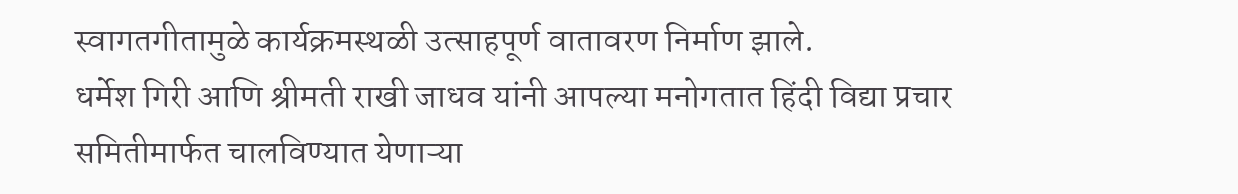स्वागतगीतामुळे कार्यक्रमस्थळी उत्साहपूर्ण वातावरण निर्माण झाले.
धर्मेश गिरी आणि श्रीमती राखी जाधव यांनी आपल्या मनोगतात हिंदी विद्या प्रचार समितीमार्फत चालविण्यात येणाऱ्या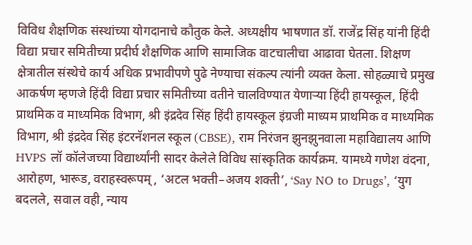विविध शैक्षणिक संस्थांच्या योगदानाचे कौतुक केले. अध्यक्षीय भाषणात डॉ. राजेंद्र सिंह यांनी हिंदी विद्या प्रचार समितीच्या प्रदीर्घ शैक्षणिक आणि सामाजिक वाटचालीचा आढावा घेतला. शिक्षण क्षेत्रातील संस्थेचे कार्य अधिक प्रभावीपणे पुढे नेण्याचा संकल्प त्यांनी व्यक्त केला. सोहळ्याचे प्रमुख आकर्षण म्हणजे हिंदी विद्या प्रचार समितीच्या वतीने चालविण्यात येणाऱ्या हिंदी हायस्कूल, हिंदी प्राथमिक व माध्यमिक विभाग, श्री इंद्रदेव सिंह हिंदी हायस्कूल इंग्रजी माध्यम प्राथमिक व माध्यमिक विभाग, श्री इंद्रदेव सिंह इंटरनॅशनल स्कूल (CBSE), राम निरंजन झुनझुनवाला महाविद्यालय आणि HVPS लॉ कॉलेजच्या विद्यार्थ्यांनी सादर केलेले विविध सांस्कृतिक कार्यक्रम. यामध्ये गणेश वंदना, आरोहण, भारूड, वराहस्वरूपम्, ‘अटल भक्ती–अजय शक्ती’, ‘Say NO to Drugs’, ‘युग बदलले, सवाल वही, न्याय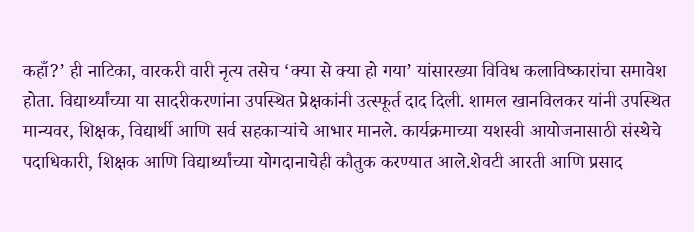कहाँ?’ ही नाटिका, वारकरी वारी नृत्य तसेच ‘क्या से क्या हो गया’ यांसारख्या विविध कलाविष्कारांचा समावेश होता. विद्यार्थ्यांच्या या सादरीकरणांना उपस्थित प्रेक्षकांनी उत्स्फूर्त दाद दिली. शामल खानविलकर यांनी उपस्थित मान्यवर, शिक्षक, विद्यार्थी आणि सर्व सहकाऱ्यांचे आभार मानले. कार्यक्रमाच्या यशस्वी आयोजनासाठी संस्थेचे पदाधिकारी, शिक्षक आणि विद्यार्थ्यांच्या योगदानाचेही कौतुक करण्यात आले.शेवटी आरती आणि प्रसाद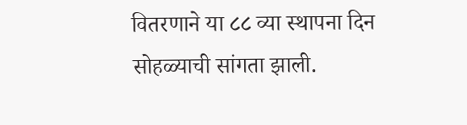वितरणाने या ८८ व्या स्थापना दिन सोहळ्याची सांगता झाली.